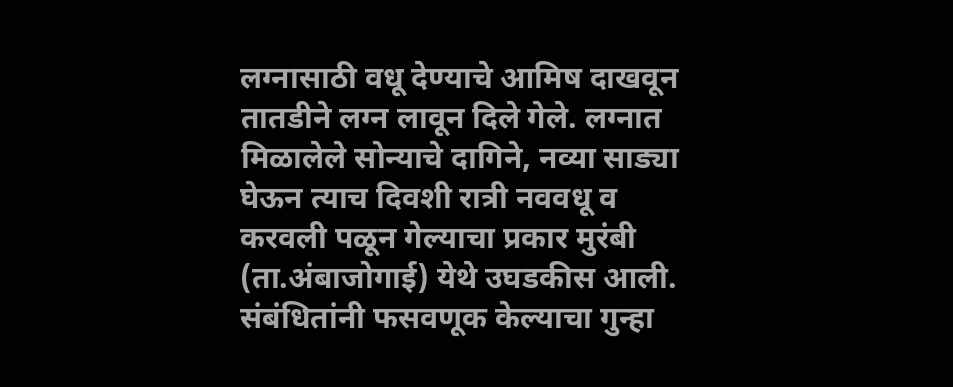लग्नासाठी वधू देण्याचे आमिष दाखवून तातडीने लग्न लावून दिले गेले. लग्नात मिळालेले सोन्याचे दागिने, नव्या साड्या घेऊन त्याच दिवशी रात्री नववधू व करवली पळून गेल्याचा प्रकार मुरंबी (ता.अंबाजोगाई) येथे उघडकीस आली. संबंधितांनी फसवणूक केल्याचा गुन्हा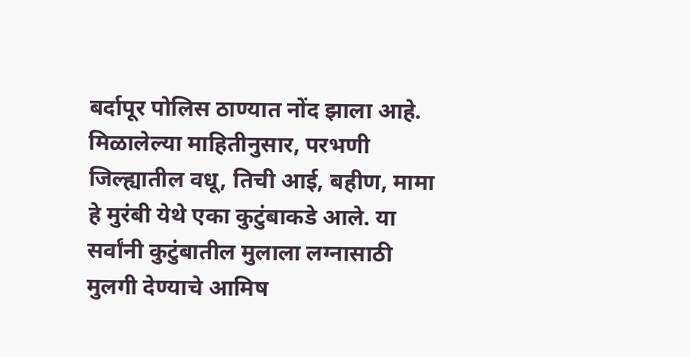बर्दापूर पोलिस ठाण्यात नोंद झाला आहे. मिळालेल्या माहितीनुसार, परभणी जिल्ह्यातील वधू, तिची आई, बहीण, मामा हे मुरंबी येथे एका कुटुंबाकडे आले. या सर्वांनी कुटुंबातील मुलाला लग्नासाठी मुलगी देण्याचे आमिष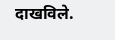दाखविले.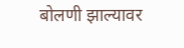बोलणी झाल्यावर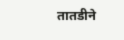तातडीने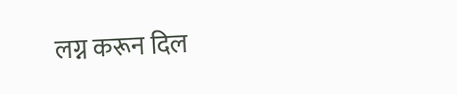लग्न करून दिल